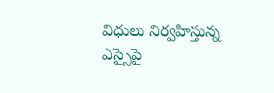విధులు నిర్వహిస్తున్న ఎస్సైపై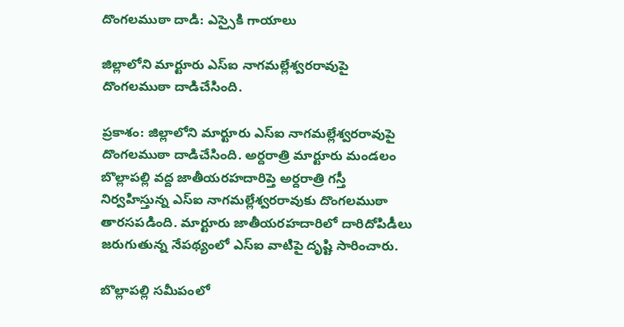దొంగలముఠా దాడి: ఎస్సైకి గాయాలు

జిల్లాలోని మార్టూరు ఎస్‍ఐ నాగమల్లేశ్వరరావుపై దొంగలముఠా దాడిచేసింది.

ప్రకాశం: జిల్లాలోని మార్టూరు ఎస్‍ఐ నాగమల్లేశ్వరరావుపై దొంగలముఠా దాడిచేసింది. అర్దరాత్రి మార్టూరు మండలం బొల్లాపల్లి వద్ద జాతీయరహదారిప్తె అర్దరాత్రి గస్తీ నిర్వహిస్తున్న ఎస్‍ఐ నాగమల్లేశ్వరరావుకు దొంగలముఠా తారసపడింది. మార్టూరు జాతీయరహదారిలో దారిదోపిడీలు జరుగుతున్న నేపథ్యంలో ఎస్ఐ వాటిపై దృష్టి సారించారు.

బొల్లాపల్లి సమీపంలో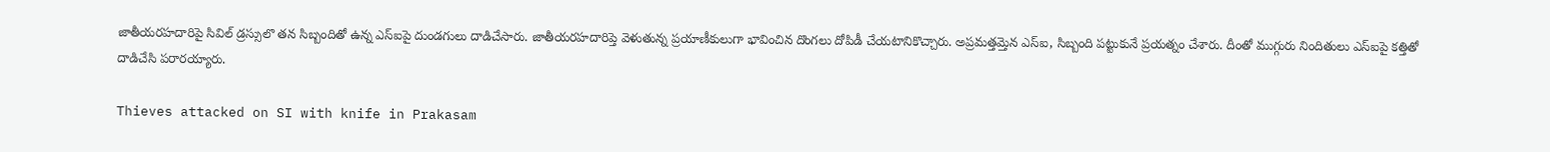జాతీయరహదారిపై సివిల్ డ్రస్సులొ తన సిబ్బందితో ఉన్న ఎస్‍ఐపై దుండగులు దాడిచేసారు. జాతీయరహదారిప్తె వెళుతున్న ప్రయాణీకులుగా భావించిన దొంగలు దోపిడీ చేయటానికొచ్చారు. అప్రమత్తమ్తెన ఎస్ఐ, సిబ్బంది పట్టుకునే ప్రయత్నం చేశారు. దీంతో ముగ్గురు నిందితులు ఎస్ఐపై కత్తితో దాడిచేసి పరారయ్యారు.

Thieves attacked on SI with knife in Prakasam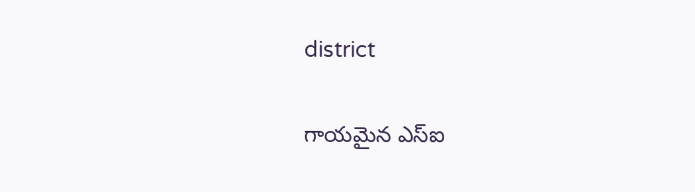district

గాయమైన ఎస్‍ఐ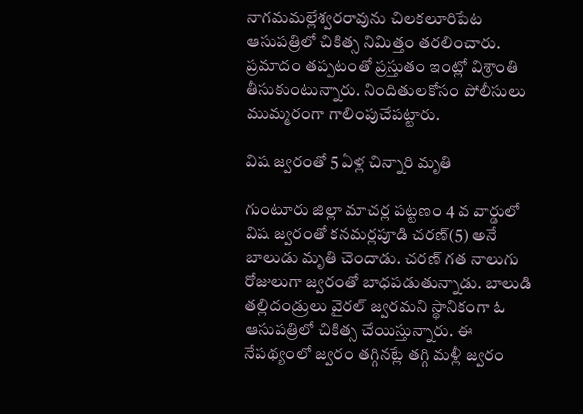నాగమమల్లేశ్వరరావును చిలకలూరిపేట ఆసుపత్రిలో చికిత్స నిమిత్తం తరలించారు. ప్రమాదం తప్పటంతో ప్రస్తుతం ఇంట్లో విశ్రాంతి తీసుకుంటున్నారు. నిందితులకోసం పోలీసులు ముమ్మరంగా గాలింపుచేపట్టారు.

విష జ్వరంతో 5 ఏళ్ల చిన్నారి మృతి

గుంటూరు జిల్లా మాచర్ల పట్టణం 4 వ వార్డులో విష జ్వరంతో కనమర్లపూడి చరణ్(5) అనే బాలుడు మృతి చెందాడు. చరణ్ గత నాలుగు రోజులుగా జ్వరంతో బాధపడుతున్నాడు. బాలుడి తల్లిదండ్రులు వైరల్ జ్వరమని స్థానికంగా ఓ ఆసుపత్రిలో చికిత్స చేయిస్తున్నారు. ఈ నేపథ్యంలో జ్వరం తగ్గినట్లే తగ్గి మళ్లీ జ్వరం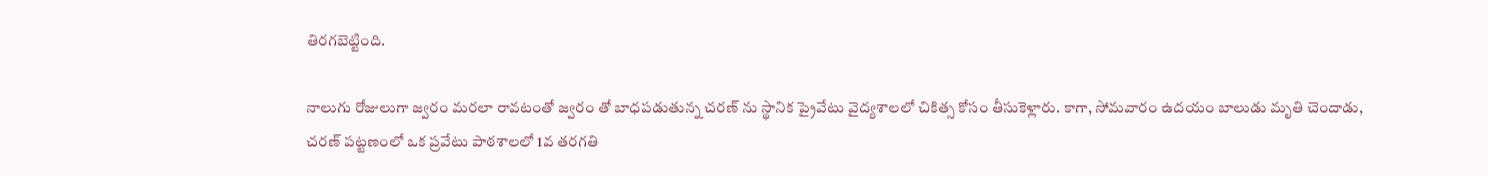తిరగబెట్టింది.

నాలుగు రోజులుగా జ్వరం మరలా రావటంతో జ్వరం తో బాధపడుతున్న చరణ్ ను స్థానిక ప్రైవేటు వైద్యశాలలో చికిత్స కోసం తీసుకెళ్లారు. కాగా, సోమవారం ఉదయం బాలుడు మృతి చెందాడు, చరణ్ పట్టణంలో ఒక ప్రవేటు పాఠశాలలో 1వ తరగతి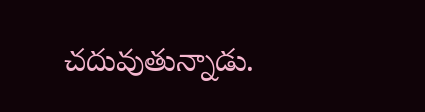చదువుతున్నాడు.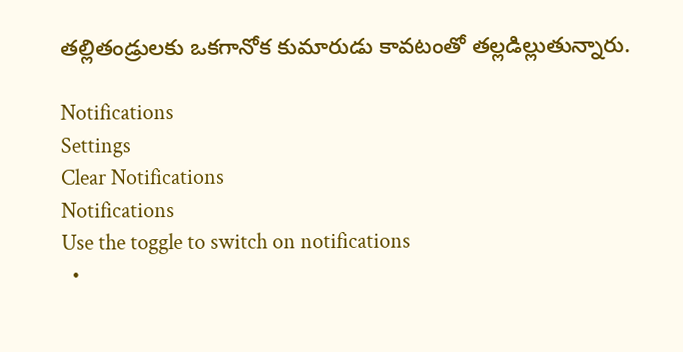తల్లితండ్రులకు ఒకగానోక కుమారుడు కావటంతో తల్లడిల్లుతున్నారు.

Notifications
Settings
Clear Notifications
Notifications
Use the toggle to switch on notifications
  •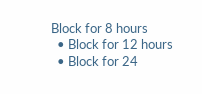Block for 8 hours
  • Block for 12 hours
  • Block for 24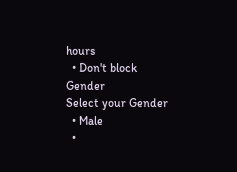hours
  • Don't block
Gender
Select your Gender
  • Male
  •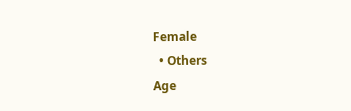Female
  • Others
Age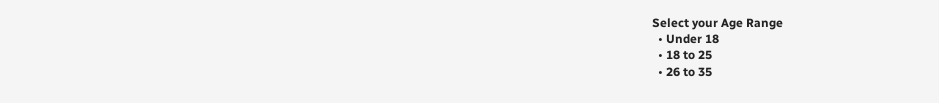Select your Age Range
  • Under 18
  • 18 to 25
  • 26 to 35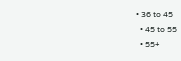• 36 to 45
  • 45 to 55
  • 55+